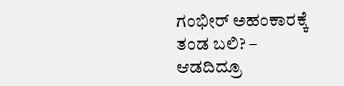ಗಂಭೀರ್ ಅಹಂಕಾರಕ್ಕೆ ತಂಡ ಬಲಿ? – ಆಡದಿದ್ರೂ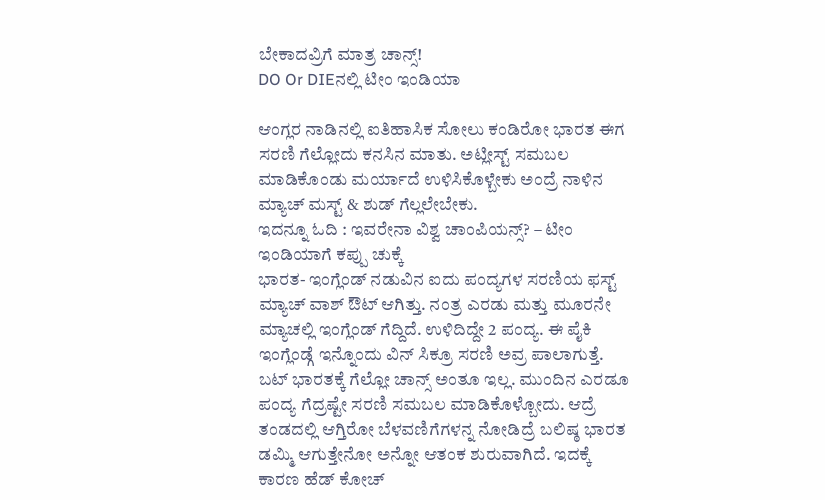ಬೇಕಾದವ್ರಿಗೆ ಮಾತ್ರ ಚಾನ್ಸ್!
DO Or DIEನಲ್ಲಿ ಟೀಂ ಇಂಡಿಯಾ

ಆಂಗ್ಲರ ನಾಡಿನಲ್ಲಿ ಐತಿಹಾಸಿಕ ಸೋಲು ಕಂಡಿರೋ ಭಾರತ ಈಗ ಸರಣಿ ಗೆಲ್ಲೋದು ಕನಸಿನ ಮಾತು. ಅಟ್ಲೀಸ್ಟ್ ಸಮಬಲ ಮಾಡಿಕೊಂಡು ಮರ್ಯಾದೆ ಉಳಿಸಿಕೊಳ್ಬೇಕು ಅಂದ್ರೆ ನಾಳಿನ ಮ್ಯಾಚ್ ಮಸ್ಟ್ & ಶುಡ್ ಗೆಲ್ಲಲೇಬೇಕು.
ಇದನ್ನೂ ಓದಿ : ಇವರೇನಾ ವಿಶ್ವ ಚಾಂಪಿಯನ್ಸ್? – ಟೀಂ ಇಂಡಿಯಾಗೆ ಕಪ್ಪು ಚುಕ್ಕೆ
ಭಾರತ- ಇಂಗ್ಲೆಂಡ್ ನಡುವಿನ ಐದು ಪಂದ್ಯಗಳ ಸರಣಿಯ ಫಸ್ಟ್ ಮ್ಯಾಚ್ ವಾಶ್ ಔಟ್ ಆಗಿತ್ತು. ನಂತ್ರ ಎರಡು ಮತ್ತು ಮೂರನೇ ಮ್ಯಾಚಲ್ಲಿ ಇಂಗ್ಲೆಂಡ್ ಗೆದ್ದಿದೆ. ಉಳಿದಿದ್ದೇ 2 ಪಂದ್ಯ. ಈ ಪೈಕಿ ಇಂಗ್ಲೆಂಡ್ಗೆ ಇನ್ನೊಂದು ವಿನ್ ಸಿಕ್ರೂ ಸರಣಿ ಅವ್ರ ಪಾಲಾಗುತ್ತೆ. ಬಟ್ ಭಾರತಕ್ಕೆ ಗೆಲ್ಲೋ ಚಾನ್ಸ್ ಅಂತೂ ಇಲ್ಲ. ಮುಂದಿನ ಎರಡೂ ಪಂದ್ಯ ಗೆದ್ರಷ್ಟೇ ಸರಣಿ ಸಮಬಲ ಮಾಡಿಕೊಳ್ಬೋದು. ಆದ್ರೆ ತಂಡದಲ್ಲಿ ಆಗ್ತಿರೋ ಬೆಳವಣಿಗೆಗಳನ್ನ ನೋಡಿದ್ರೆ ಬಲಿಷ್ಠ ಭಾರತ ಡಮ್ಮಿ ಆಗುತ್ತೇನೋ ಅನ್ನೋ ಆತಂಕ ಶುರುವಾಗಿದೆ. ಇದಕ್ಕೆ ಕಾರಣ ಹೆಡ್ ಕೋಚ್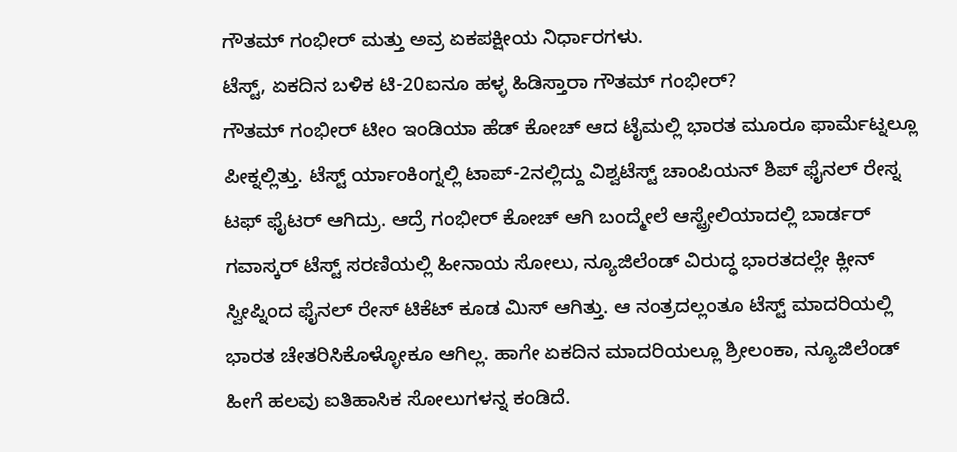ಗೌತಮ್ ಗಂಭೀರ್ ಮತ್ತು ಅವ್ರ ಏಕಪಕ್ಷೀಯ ನಿರ್ಧಾರಗಳು.
ಟೆಸ್ಟ್, ಏಕದಿನ ಬಳಿಕ ಟಿ-20ಐನೂ ಹಳ್ಳ ಹಿಡಿಸ್ತಾರಾ ಗೌತಮ್ ಗಂಭೀರ್?
ಗೌತಮ್ ಗಂಭೀರ್ ಟೀಂ ಇಂಡಿಯಾ ಹೆಡ್ ಕೋಚ್ ಆದ ಟೈಮಲ್ಲಿ ಭಾರತ ಮೂರೂ ಫಾರ್ಮೆಟ್ನಲ್ಲೂ ಪೀಕ್ನಲ್ಲಿತ್ತು. ಟೆಸ್ಟ್ ರ್ಯಾಂಕಿಂಗ್ನಲ್ಲಿ ಟಾಪ್-2ನಲ್ಲಿದ್ದು ವಿಶ್ವಟೆಸ್ಟ್ ಚಾಂಪಿಯನ್ ಶಿಪ್ ಫೈನಲ್ ರೇಸ್ನ ಟಫ್ ಫೈಟರ್ ಆಗಿದ್ರು. ಆದ್ರೆ ಗಂಭೀರ್ ಕೋಚ್ ಆಗಿ ಬಂದ್ಮೇಲೆ ಆಸ್ಟ್ರೇಲಿಯಾದಲ್ಲಿ ಬಾರ್ಡರ್ ಗವಾಸ್ಕರ್ ಟೆಸ್ಟ್ ಸರಣಿಯಲ್ಲಿ ಹೀನಾಯ ಸೋಲು, ನ್ಯೂಜಿಲೆಂಡ್ ವಿರುದ್ಧ ಭಾರತದಲ್ಲೇ ಕ್ಲೀನ್ ಸ್ವೀಪ್ನಿಂದ ಫೈನಲ್ ರೇಸ್ ಟಿಕೆಟ್ ಕೂಡ ಮಿಸ್ ಆಗಿತ್ತು. ಆ ನಂತ್ರದಲ್ಲಂತೂ ಟೆಸ್ಟ್ ಮಾದರಿಯಲ್ಲಿ ಭಾರತ ಚೇತರಿಸಿಕೊಳ್ಳೋಕೂ ಆಗಿಲ್ಲ. ಹಾಗೇ ಏಕದಿನ ಮಾದರಿಯಲ್ಲೂ ಶ್ರೀಲಂಕಾ, ನ್ಯೂಜಿಲೆಂಡ್ ಹೀಗೆ ಹಲವು ಐತಿಹಾಸಿಕ ಸೋಲುಗಳನ್ನ ಕಂಡಿದೆ.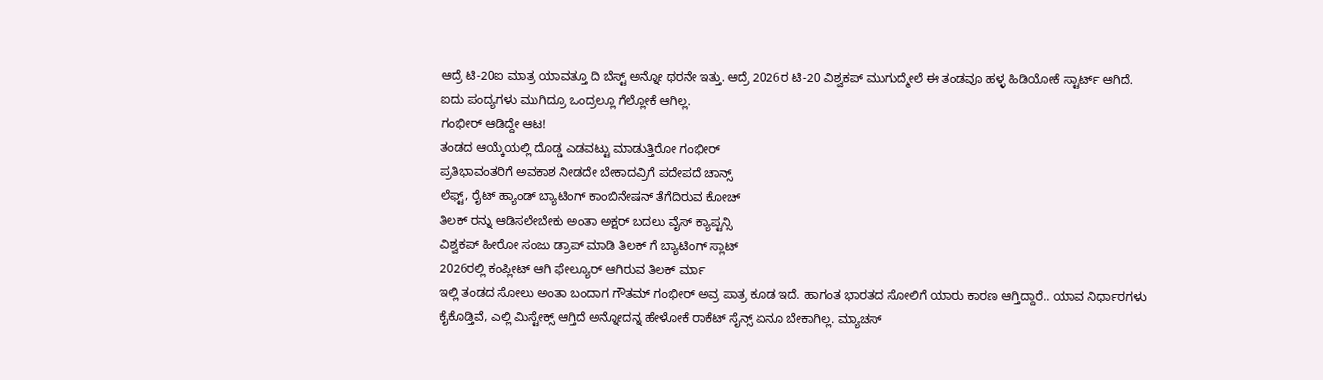ಆದ್ರೆ ಟಿ-20ಐ ಮಾತ್ರ ಯಾವತ್ತೂ ದಿ ಬೆಸ್ಟ್ ಅನ್ನೋ ಥರನೇ ಇತ್ತು. ಆದ್ರೆ 2026ರ ಟಿ-20 ವಿಶ್ವಕಪ್ ಮುಗುದ್ಮೇಲೆ ಈ ತಂಡವೂ ಹಳ್ಳ ಹಿಡಿಯೋಕೆ ಸ್ಟಾರ್ಟ್ ಆಗಿದೆ. ಐದು ಪಂದ್ಯಗಳು ಮುಗಿದ್ರೂ ಒಂದ್ರಲ್ಲೂ ಗೆಲ್ಲೋಕೆ ಆಗಿಲ್ಲ.
ಗಂಭೀರ್ ಆಡಿದ್ದೇ ಆಟ!
ತಂಡದ ಆಯ್ಕೆಯಲ್ಲಿ ದೊಡ್ಡ ಎಡವಟ್ಟು ಮಾಡುತ್ತಿರೋ ಗಂಭೀರ್
ಪ್ರತಿಭಾವಂತರಿಗೆ ಅವಕಾಶ ನೀಡದೇ ಬೇಕಾದವ್ರಿಗೆ ಪದೇಪದೆ ಚಾನ್ಸ್
ಲೆಫ್ಟ್, ರೈಟ್ ಹ್ಯಾಂಡ್ ಬ್ಯಾಟಿಂಗ್ ಕಾಂಬಿನೇಷನ್ ತೆಗೆದಿರುವ ಕೋಚ್
ತಿಲಕ್ ರನ್ನು ಆಡಿಸಲೇಬೇಕು ಅಂತಾ ಅಕ್ಷರ್ ಬದಲು ವೈಸ್ ಕ್ಯಾಪ್ಟನ್ಸಿ
ವಿಶ್ವಕಪ್ ಹೀರೋ ಸಂಜು ಡ್ರಾಪ್ ಮಾಡಿ ತಿಲಕ್ ಗೆ ಬ್ಯಾಟಿಂಗ್ ಸ್ಲಾಟ್
2026ರಲ್ಲಿ ಕಂಪ್ಲೀಟ್ ಆಗಿ ಫೇಲ್ಯೂರ್ ಆಗಿರುವ ತಿಲಕ್ ರ್ಮಾ
ಇಲ್ಲಿ ತಂಡದ ಸೋಲು ಅಂತಾ ಬಂದಾಗ ಗೌತಮ್ ಗಂಭೀರ್ ಅವ್ರ ಪಾತ್ರ ಕೂಡ ಇದೆ. ಹಾಗಂತ ಭಾರತದ ಸೋಲಿಗೆ ಯಾರು ಕಾರಣ ಆಗ್ತಿದ್ದಾರೆ.. ಯಾವ ನಿರ್ಧಾರಗಳು ಕೈಕೊಡ್ತಿವೆ, ಎಲ್ಲಿ ಮಿಸ್ಟೇಕ್ಸ್ ಆಗ್ತಿದೆ ಅನ್ನೋದನ್ನ ಹೇಳೋಕೆ ರಾಕೆಟ್ ಸೈನ್ಸ್ ಏನೂ ಬೇಕಾಗಿಲ್ಲ. ಮ್ಯಾಚಸ್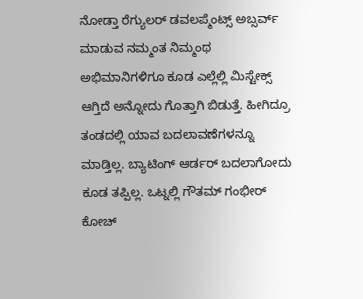ನೋಡ್ತಾ ರೆಗ್ಯುಲರ್ ಡವಲಪ್ಮೆಂಟ್ಸ್ ಅಬ್ಸರ್ವ್ ಮಾಡುವ ನಮ್ಮಂತ ನಿಮ್ಮಂಥ ಅಭಿಮಾನಿಗಳಿಗೂ ಕೂಡ ಎಲ್ಲೆಲ್ಲಿ ಮಿಸ್ಟೇಕ್ಸ್ ಆಗ್ತಿದೆ ಅನ್ನೋದು ಗೊತ್ತಾಗಿ ಬಿಡುತ್ತೆ. ಹೀಗಿದ್ರೂ ತಂಡದಲ್ಲಿ ಯಾವ ಬದಲಾವಣೆಗಳನ್ನೂ ಮಾಡ್ತಿಲ್ಲ. ಬ್ಯಾಟಿಂಗ್ ಆರ್ಡರ್ ಬದಲಾಗೋದು ಕೂಡ ತಪ್ಪಿಲ್ಲ. ಒಟ್ನಲ್ಲಿ ಗೌತಮ್ ಗಂಭೀರ್ ಕೋಚ್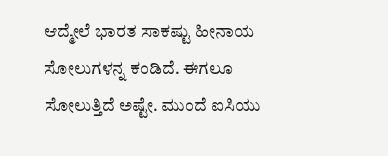ಆದ್ಮೇಲೆ ಭಾರತ ಸಾಕಷ್ಟು ಹೀನಾಯ ಸೋಲುಗಳನ್ನ ಕಂಡಿದೆ. ಈಗಲೂ ಸೋಲುತ್ತಿದೆ ಅಷ್ಟೇ. ಮುಂದೆ ಐಸಿಯು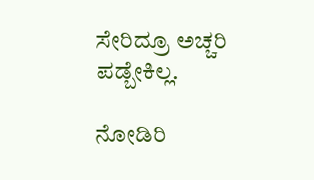ಸೇರಿದ್ರೂ ಅಚ್ಚರಿ ಪಡ್ಬೇಕಿಲ್ಲ.

ನೋಡಿರಿ